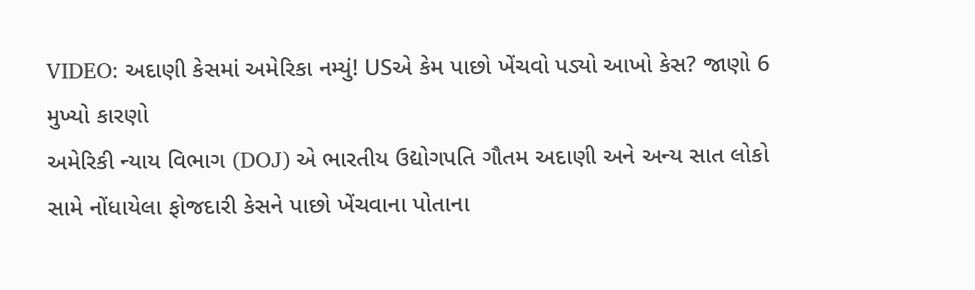VIDEO: અદાણી કેસમાં અમેરિકા નમ્યું! USએ કેમ પાછો ખેંચવો પડ્યો આખો કેસ? જાણો 6 મુખ્યો કારણો
અમેરિકી ન્યાય વિભાગ (DOJ) એ ભારતીય ઉદ્યોગપતિ ગૌતમ અદાણી અને અન્ય સાત લોકો સામે નોંધાયેલા ફોજદારી કેસને પાછો ખેંચવાના પોતાના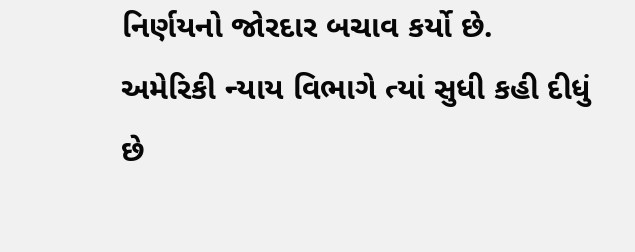નિર્ણયનો જોરદાર બચાવ કર્યો છે. અમેરિકી ન્યાય વિભાગે ત્યાં સુધી કહી દીધું છે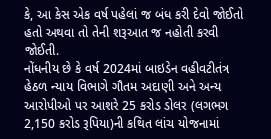કે, આ કેસ એક વર્ષ પહેલાં જ બંધ કરી દેવો જોઈતો હતો અથવા તો તેની શરૂઆત જ નહોતી કરવી જોઈતી.
નોંધનીય છે કે વર્ષ 2024માં બાઇડેન વહીવટીતંત્ર હેઠળ ન્યાય વિભાગે ગૌતમ અદાણી અને અન્ય આરોપીઓ પર આશરે 25 કરોડ ડોલર (લગભગ 2,150 કરોડ રૂપિયા)ની કથિત લાંચ યોજનામાં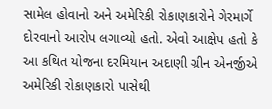સામેલ હોવાનો અને અમેરિકી રોકાણકારોને ગેરમાર્ગે દોરવાનો આરોપ લગાવ્યો હતો. એવો આક્ષેપ હતો કે આ કથિત યોજના દરમિયાન અદાણી ગ્રીન એનર્જીએ અમેરિકી રોકાણકારો પાસેથી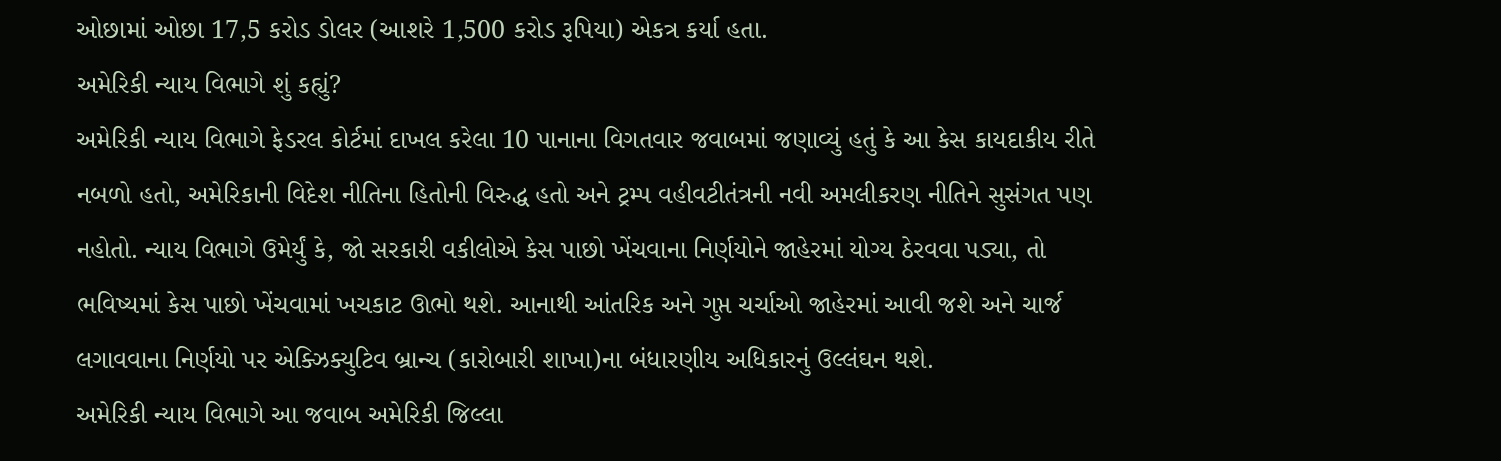ઓછામાં ઓછા 17,5 કરોડ ડોલર (આશરે 1,500 કરોડ રૂપિયા) એકત્ર કર્યા હતા.
અમેરિકી ન્યાય વિભાગે શું કહ્યું?
અમેરિકી ન્યાય વિભાગે ફેડરલ કોર્ટમાં દાખલ કરેલા 10 પાનાના વિગતવાર જવાબમાં જણાવ્યું હતું કે આ કેસ કાયદાકીય રીતે નબળો હતો, અમેરિકાની વિદેશ નીતિના હિતોની વિરુદ્ધ હતો અને ટ્રમ્પ વહીવટીતંત્રની નવી અમલીકરણ નીતિને સુસંગત પણ નહોતો. ન્યાય વિભાગે ઉમેર્યું કે, જો સરકારી વકીલોએ કેસ પાછો ખેંચવાના નિર્ણયોને જાહેરમાં યોગ્ય ઠેરવવા પડ્યા, તો ભવિષ્યમાં કેસ પાછો ખેંચવામાં ખચકાટ ઊભો થશે. આનાથી આંતરિક અને ગુપ્ત ચર્ચાઓ જાહેરમાં આવી જશે અને ચાર્જ લગાવવાના નિર્ણયો પર એક્ઝિક્યુટિવ બ્રાન્ચ (કારોબારી શાખા)ના બંધારણીય અધિકારનું ઉલ્લંઘન થશે.
અમેરિકી ન્યાય વિભાગે આ જવાબ અમેરિકી જિલ્લા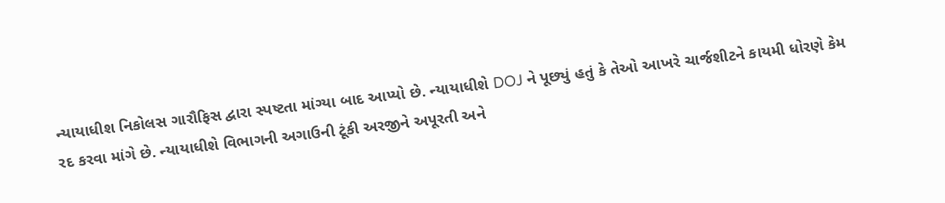ન્યાયાધીશ નિકોલસ ગારૌફિસ દ્વારા સ્પષ્ટતા માંગ્યા બાદ આપ્યો છે. ન્યાયાધીશે DOJ ને પૂછ્યું હતું કે તેઓ આખરે ચાર્જશીટને કાયમી ધોરણે કેમ રદ કરવા માંગે છે. ન્યાયાધીશે વિભાગની અગાઉની ટૂંકી અરજીને અપૂરતી અને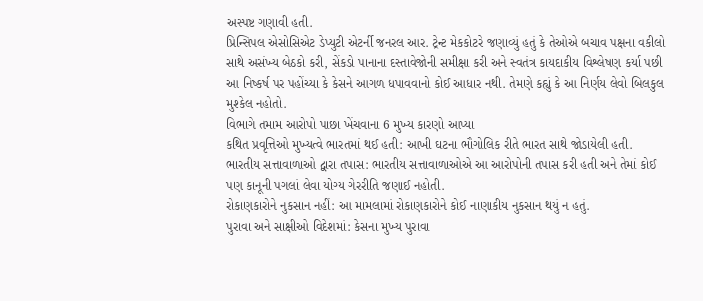અસ્પષ્ટ ગણાવી હતી.
પ્રિન્સિપલ એસોસિએટ ડેપ્યુટી એટર્ની જનરલ આર. ટ્રેન્ટ મેકકોટરે જણાવ્યું હતું કે તેઓએ બચાવ પક્ષના વકીલો સાથે અસંખ્ય બેઠકો કરી, સેંકડો પાનાના દસ્તાવેજોની સમીક્ષા કરી અને સ્વતંત્ર કાયદાકીય વિશ્લેષણ કર્યા પછી આ નિષ્કર્ષ પર પહોંચ્યા કે કેસને આગળ ધપાવવાનો કોઈ આધાર નથી. તેમણે કહ્યું કે આ નિર્ણય લેવો બિલકુલ મુશ્કેલ નહોતો.
વિભાગે તમામ આરોપો પાછા ખેંચવાના 6 મુખ્ય કારણો આપ્યા
કથિત પ્રવૃત્તિઓ મુખ્યત્વે ભારતમાં થઈ હતી: આખી ઘટના ભૌગોલિક રીતે ભારત સાથે જોડાયેલી હતી.
ભારતીય સત્તાવાળાઓ દ્વારા તપાસ: ભારતીય સત્તાવાળાઓએ આ આરોપોની તપાસ કરી હતી અને તેમાં કોઈ પણ કાનૂની પગલાં લેવા યોગ્ય ગેરરીતિ જણાઈ નહોતી.
રોકાણકારોને નુકસાન નહીં: આ મામલામાં રોકાણકારોને કોઈ નાણાકીય નુકસાન થયું ન હતું.
પુરાવા અને સાક્ષીઓ વિદેશમાં: કેસના મુખ્ય પુરાવા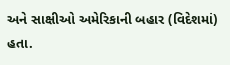અને સાક્ષીઓ અમેરિકાની બહાર (વિદેશમાં) હતા.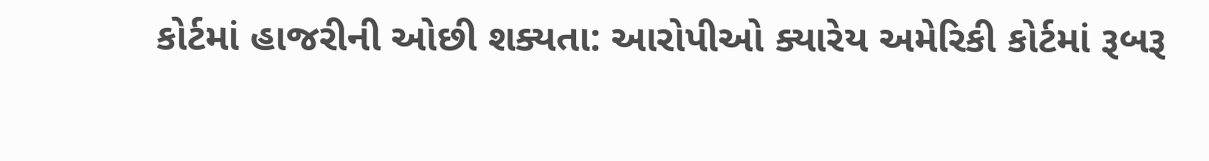કોર્ટમાં હાજરીની ઓછી શક્યતા: આરોપીઓ ક્યારેય અમેરિકી કોર્ટમાં રૂબરૂ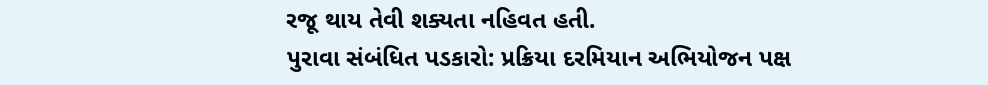રજૂ થાય તેવી શક્યતા નહિવત હતી.
પુરાવા સંબંધિત પડકારો: પ્રક્રિયા દરમિયાન અભિયોજન પક્ષ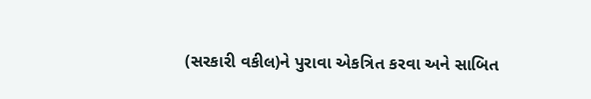(સરકારી વકીલ)ને પુરાવા એકત્રિત કરવા અને સાબિત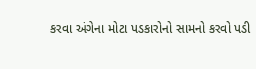કરવા અંગેના મોટા પડકારોનો સામનો કરવો પડી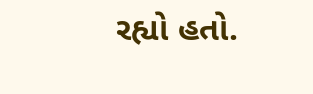રહ્યો હતો.